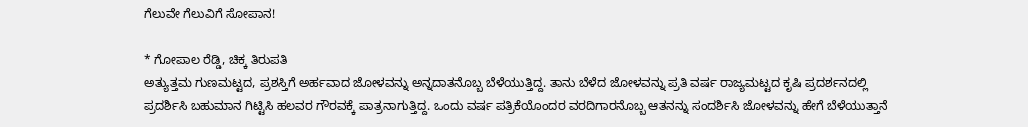ಗೆಲುವೇ ಗೆಲುವಿಗೆ ಸೋಪಾನ!

* ಗೋಪಾಲ ರೆಡ್ಡಿ, ಚಿಕ್ಕ ತಿರುಪತಿ
ಅತ್ಯುತ್ತಮ ಗುಣಮಟ್ಟದ, ಪ್ರಶಸ್ತಿಗೆ ಅರ್ಹವಾದ ಜೋಳವನ್ನು ಅನ್ನದಾತನೊಬ್ಬ ಬೆಳೆಯುತ್ತಿದ್ದ. ತಾನು ಬೆಳೆದ ಜೋಳವನ್ನು ಪ್ರತಿ ವರ್ಷ ರಾಜ್ಯಮಟ್ಟದ ಕೃಷಿ ಪ್ರದರ್ಶನದಲ್ಲಿ ಪ್ರದರ್ಶಿಸಿ ಬಹುಮಾನ ಗಿಟ್ಟಿಸಿ ಹಲವರ ಗೌರವಕ್ಕೆ ಪಾತ್ರನಾಗುತ್ತಿದ್ದ. ಒಂದು ವರ್ಷ ಪತ್ರಿಕೆಯೊಂದರ ವರದಿಗಾರನೊಬ್ಬ ಆತನನ್ನು ಸಂದರ್ಶಿಸಿ ಜೋಳವನ್ನು ಹೇಗೆ ಬೆಳೆಯುತ್ತಾನೆ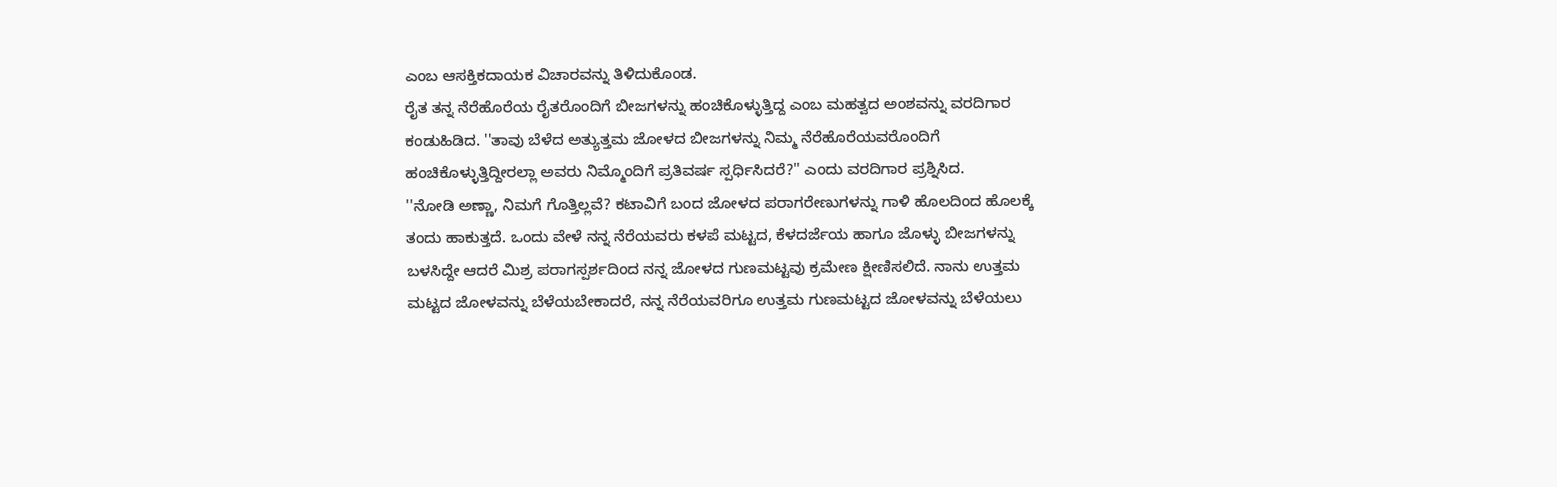ಎಂಬ ಆಸಕ್ತಿಕದಾಯಕ ವಿಚಾರವನ್ನು ತಿಳಿದುಕೊಂಡ.
ರೈತ ತನ್ನ ನೆರೆಹೊರೆಯ ರೈತರೊಂದಿಗೆ ಬೀಜಗಳನ್ನು ಹಂಚಿಕೊಳ್ಳುತ್ತಿದ್ದ ಎಂಬ ಮಹತ್ವದ ಅಂಶವನ್ನು ವರದಿಗಾರ ಕಂಡುಹಿಡಿದ. ''ತಾವು ಬೆಳೆದ ಅತ್ಯುತ್ತಮ ಜೋಳದ ಬೀಜಗಳನ್ನು ನಿಮ್ಮ ನೆರೆಹೊರೆಯವರೊಂದಿಗೆ ಹಂಚಿಕೊಳ್ಳುತ್ತಿದ್ದೀರಲ್ಲಾ ಅವರು ನಿಮ್ಮೊಂದಿಗೆ ಪ್ರತಿವರ್ಷ ಸ್ಪರ್ಧಿಸಿದರೆ?'' ಎಂದು ವರದಿಗಾರ ಪ್ರಶ್ನಿಸಿದ.
''ನೋಡಿ ಅಣ್ಣಾ, ನಿಮಗೆ ಗೊತ್ತಿಲ್ಲವೆ? ಕಟಾವಿಗೆ ಬಂದ ಜೋಳದ ಪರಾಗರೇಣುಗಳನ್ನು ಗಾಳಿ ಹೊಲದಿಂದ ಹೊಲಕ್ಕೆ ತಂದು ಹಾಕುತ್ತದೆ. ಒಂದು ವೇಳೆ ನನ್ನ ನೆರೆಯವರು ಕಳಪೆ ಮಟ್ಟದ, ಕೆಳದರ್ಜೆಯ ಹಾಗೂ ಜೊಳ್ಳು ಬೀಜಗಳನ್ನು ಬಳಸಿದ್ದೇ ಆದರೆ ಮಿಶ್ರ ಪರಾಗಸ್ಪರ್ಶದಿಂದ ನನ್ನ ಜೋಳದ ಗುಣಮಟ್ಟವು ಕ್ರಮೇಣ ಕ್ಷೀಣಿಸಲಿದೆ. ನಾನು ಉತ್ತಮ ಮಟ್ಟದ ಜೋಳವನ್ನು ಬೆಳೆಯಬೇಕಾದರೆ, ನನ್ನ ನೆರೆಯವರಿಗೂ ಉತ್ತಮ ಗುಣಮಟ್ಟದ ಜೋಳವನ್ನು ಬೆಳೆಯಲು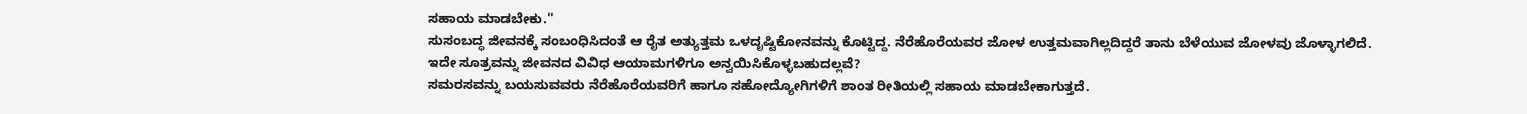ಸಹಾಯ ಮಾಡಬೇಕು.''
ಸುಸಂಬದ್ಧ ಜೀವನಕ್ಕೆ ಸಂಬಂಧಿಸಿದಂತೆ ಆ ರೈತ ಅತ್ಯುತ್ತಮ ಒಳದೃಷ್ಟಿಕೋನವನ್ನು ಕೊಟ್ಟಿದ್ದ. ನೆರೆಹೊರೆಯವರ ಜೋಳ ಉತ್ತಮವಾಗಿಲ್ಲದಿದ್ದರೆ ತಾನು ಬೆಳೆಯುವ ಜೋಳವು ಜೊಳ್ಳಾಗಲಿದೆ. ಇದೇ ಸೂತ್ರವನ್ನು ಜೀವನದ ವಿವಿಧ ಆಯಾಮಗಳಿಗೂ ಅನ್ವಯಿಸಿಕೊಳ್ಳಬಹುದಲ್ಲವೆ?
ಸಮರಸವನ್ನು ಬಯಸುವವರು ನೆರೆಹೊರೆಯವರಿಗೆ ಹಾಗೂ ಸಹೋದ್ಯೋಗಿಗಳಿಗೆ ಶಾಂತ ರೀತಿಯಲ್ಲಿ ಸಹಾಯ ಮಾಡಬೇಕಾಗುತ್ತದೆ.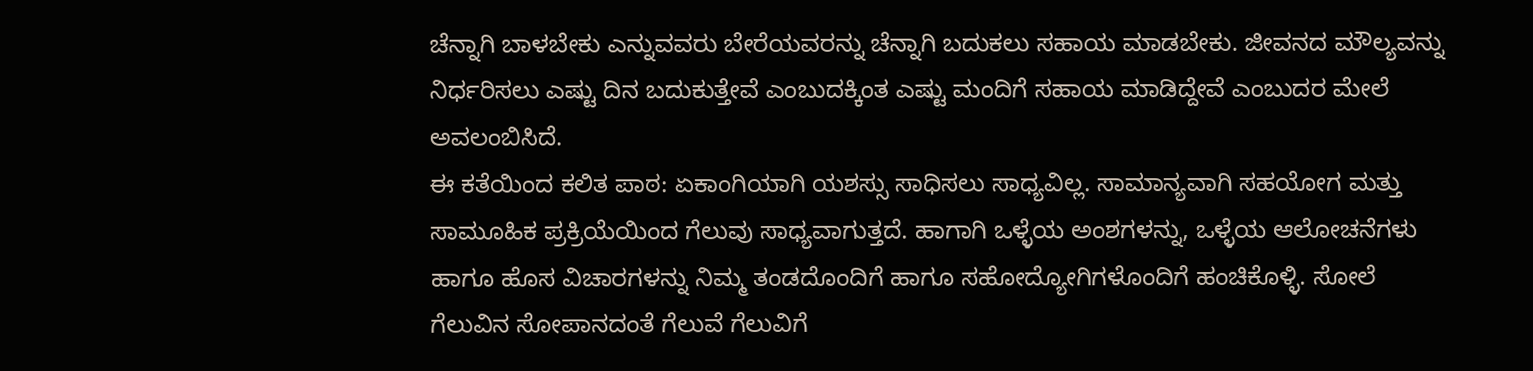ಚೆನ್ನಾಗಿ ಬಾಳಬೇಕು ಎನ್ನುವವರು ಬೇರೆಯವರನ್ನು ಚೆನ್ನಾಗಿ ಬದುಕಲು ಸಹಾಯ ಮಾಡಬೇಕು. ಜೀವನದ ಮೌಲ್ಯವನ್ನು ನಿರ್ಧರಿಸಲು ಎಷ್ಟು ದಿನ ಬದುಕುತ್ತೇವೆ ಎಂಬುದಕ್ಕಿಂತ ಎಷ್ಟು ಮಂದಿಗೆ ಸಹಾಯ ಮಾಡಿದ್ದೇವೆ ಎಂಬುದರ ಮೇಲೆ ಅವಲಂಬಿಸಿದೆ.
ಈ ಕತೆಯಿಂದ ಕಲಿತ ಪಾಠ: ಏಕಾಂಗಿಯಾಗಿ ಯಶಸ್ಸು ಸಾಧಿಸಲು ಸಾಧ್ಯವಿಲ್ಲ. ಸಾಮಾನ್ಯವಾಗಿ ಸಹಯೋಗ ಮತ್ತು ಸಾಮೂಹಿಕ ಪ್ರಕ್ರಿಯೆಯಿಂದ ಗೆಲುವು ಸಾಧ್ಯವಾಗುತ್ತದೆ. ಹಾಗಾಗಿ ಒಳ್ಳೆಯ ಅಂಶಗಳನ್ನು, ಒಳ್ಳೆಯ ಆಲೋಚನೆಗಳು ಹಾಗೂ ಹೊಸ ವಿಚಾರಗಳನ್ನು ನಿಮ್ಮ ತಂಡದೊಂದಿಗೆ ಹಾಗೂ ಸಹೋದ್ಯೋಗಿಗಳೊಂದಿಗೆ ಹಂಚಿಕೊಳ್ಳಿ. ಸೋಲೆ ಗೆಲುವಿನ ಸೋಪಾನದಂತೆ ಗೆಲುವೆ ಗೆಲುವಿಗೆ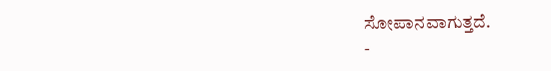ಸೋಪಾನವಾಗುತ್ತದೆ.
-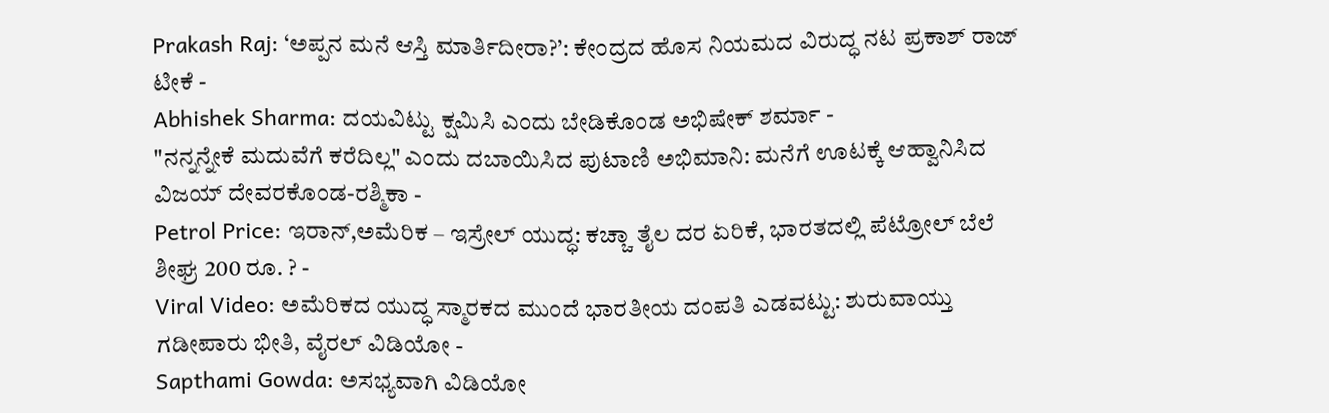Prakash Raj: ‘ಅಪ್ಪನ ಮನೆ ಆಸ್ತಿ ಮಾರ್ತಿದೀರಾ?’: ಕೇಂದ್ರದ ಹೊಸ ನಿಯಮದ ವಿರುದ್ಧ ನಟ ಪ್ರಕಾಶ್ ರಾಜ್ ಟೀಕೆ -
Abhishek Sharma: ದಯವಿಟ್ಟು ಕ್ಷಮಿಸಿ ಎಂದು ಬೇಡಿಕೊಂಡ ಅಭಿಷೇಕ್ ಶರ್ಮಾ -
"ನನ್ನನ್ನೇಕೆ ಮದುವೆಗೆ ಕರೆದಿಲ್ಲ" ಎಂದು ದಬಾಯಿಸಿದ ಪುಟಾಣಿ ಅಭಿಮಾನಿ: ಮನೆಗೆ ಊಟಕ್ಕೆ ಆಹ್ವಾನಿಸಿದ ವಿಜಯ್ ದೇವರಕೊಂಡ-ರಶ್ಮಿಕಾ -
Petrol Price: ಇರಾನ್,ಅಮೆರಿಕ – ಇಸ್ರೇಲ್ ಯುದ್ಧ: ಕಚ್ಚಾ ತೈಲ ದರ ಏರಿಕೆ, ಭಾರತದಲ್ಲಿ ಪೆಟ್ರೋಲ್ ಬೆಲೆ ಶೀಘ್ರ 200 ರೂ. ? -
Viral Video: ಅಮೆರಿಕದ ಯುದ್ಧ ಸ್ಮಾರಕದ ಮುಂದೆ ಭಾರತೀಯ ದಂಪತಿ ಎಡವಟ್ಟು: ಶುರುವಾಯ್ತು ಗಡೀಪಾರು ಭೀತಿ, ವೈರಲ್ ವಿಡಿಯೋ -
Sapthami Gowda: ಅಸಭ್ಯವಾಗಿ ವಿಡಿಯೋ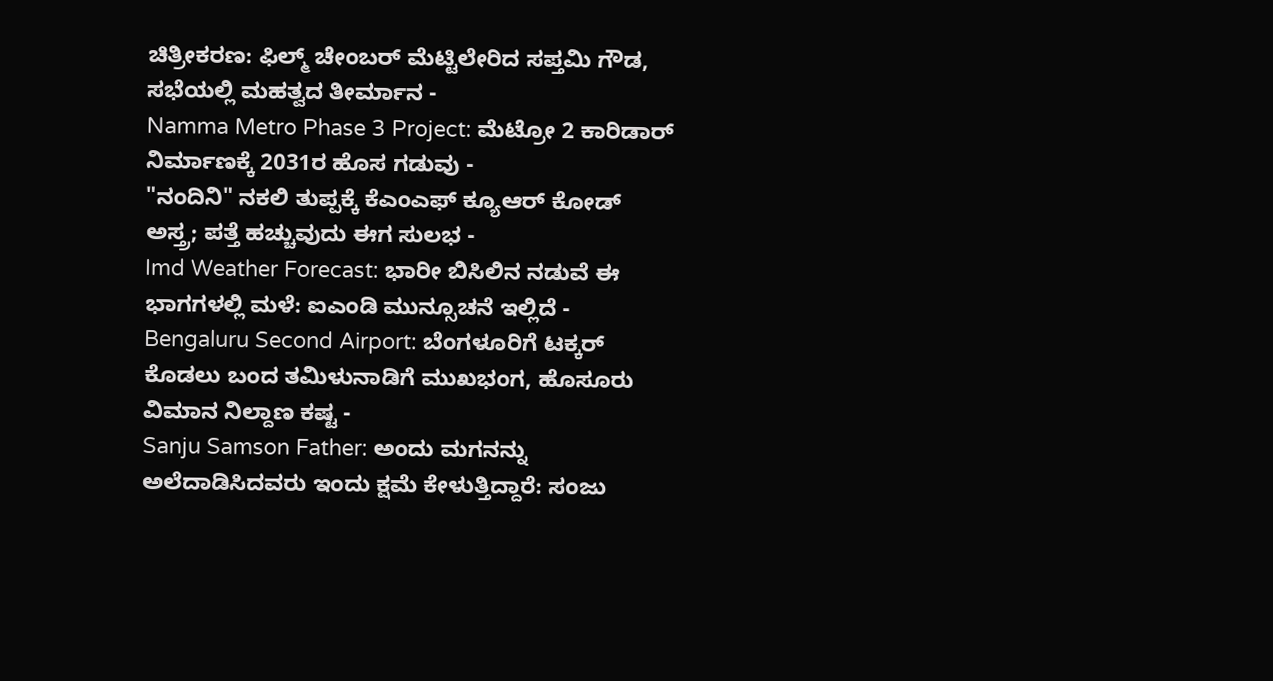ಚಿತ್ರೀಕರಣ: ಫಿಲ್ಮ್ ಚೇಂಬರ್ ಮೆಟ್ಟಿಲೇರಿದ ಸಪ್ತಮಿ ಗೌಡ, ಸಭೆಯಲ್ಲಿ ಮಹತ್ವದ ತೀರ್ಮಾನ -
Namma Metro Phase 3 Project: ಮೆಟ್ರೋ 2 ಕಾರಿಡಾರ್ ನಿರ್ಮಾಣಕ್ಕೆ 2031ರ ಹೊಸ ಗಡುವು -
"ನಂದಿನಿ" ನಕಲಿ ತುಪ್ಪಕ್ಕೆ ಕೆಎಂಎಫ್ ಕ್ಯೂಆರ್ ಕೋಡ್ ಅಸ್ತ್ರ; ಪತ್ತೆ ಹಚ್ಚುವುದು ಈಗ ಸುಲಭ -
Imd Weather Forecast: ಭಾರೀ ಬಿಸಿಲಿನ ನಡುವೆ ಈ ಭಾಗಗಳಲ್ಲಿ ಮಳೆ: ಐಎಂಡಿ ಮುನ್ಸೂಚನೆ ಇಲ್ಲಿದೆ -
Bengaluru Second Airport: ಬೆಂಗಳೂರಿಗೆ ಟಕ್ಕರ್ ಕೊಡಲು ಬಂದ ತಮಿಳುನಾಡಿಗೆ ಮುಖಭಂಗ, ಹೊಸೂರು ವಿಮಾನ ನಿಲ್ದಾಣ ಕಷ್ಟ -
Sanju Samson Father: ಅಂದು ಮಗನನ್ನು ಅಲೆದಾಡಿಸಿದವರು ಇಂದು ಕ್ಷಮೆ ಕೇಳುತ್ತಿದ್ದಾರೆ: ಸಂಜು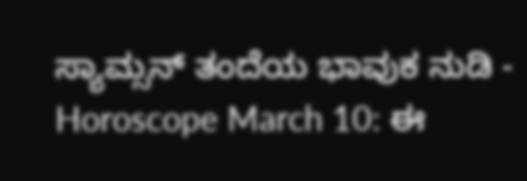ಸ್ಯಾಮ್ಸನ್ ತಂದೆಯ ಭಾವುಕ ನುಡಿ -
Horoscope March 10: ಈ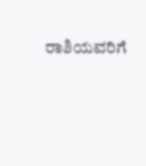ರಾಶಿಯವರಿಗೆ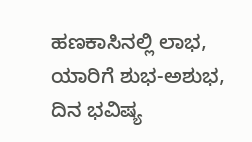ಹಣಕಾಸಿನಲ್ಲಿ ಲಾಭ, ಯಾರಿಗೆ ಶುಭ-ಅಶುಭ, ದಿನ ಭವಿಷ್ಯ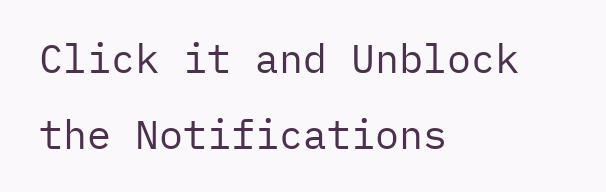Click it and Unblock the Notifications